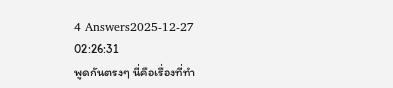4 Answers2025-12-27 02:26:31
พูดกันตรงๆ นี่คือเรื่องที่ทำ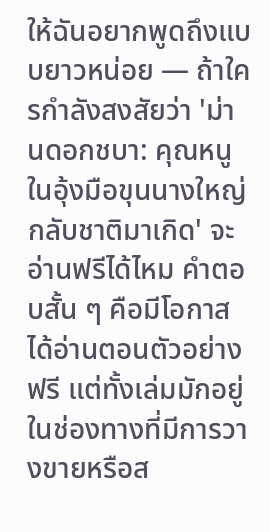ให้ฉันอยากพูดถึงแบบยาวหน่อย — ถ้าใครกำลังสงสัยว่า 'ม่านดอกชบา: คุณหนูในอุ้งมือขุนนางใหญ่กลับชาติมาเกิด' จะอ่านฟรีได้ไหม คำตอบสั้น ๆ คือมีโอกาสได้อ่านตอนตัวอย่างฟรี แต่ทั้งเล่มมักอยู่ในช่องทางที่มีการวางขายหรือส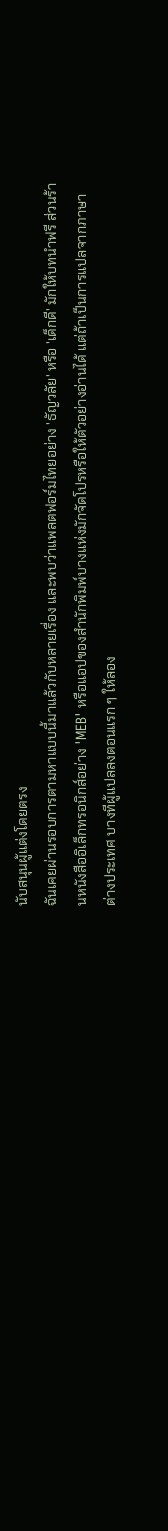นับสนุนผู้แต่งโดยตรง
ฉันเคยผ่านรอบการตามหาแบบนี้มาแล้วกับหลายเรื่อง และพบว่าแพลตฟอร์มไทยอย่าง 'ธัญวลัย' หรือ 'เด็กดี' มักให้บทนำฟรี ส่วนร้านหนังสืออิเล็กทรอนิกส์อย่าง 'MEB' หรือแอปของสำนักพิมพ์บางแห่งมักจัดโปรหรือให้ตัวอย่างอ่านได้ แต่ถ้าเป็นการแปลจากภาษาต่างประเทศ บางทีผู้แปลลงตอนแรก ๆ ให้ลอง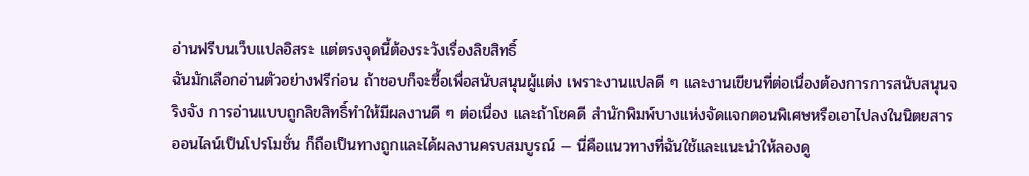อ่านฟรีบนเว็บแปลอิสระ แต่ตรงจุดนี้ต้องระวังเรื่องลิขสิทธิ์
ฉันมักเลือกอ่านตัวอย่างฟรีก่อน ถ้าชอบก็จะซื้อเพื่อสนับสนุนผู้แต่ง เพราะงานแปลดี ๆ และงานเขียนที่ต่อเนื่องต้องการการสนับสนุนจริงจัง การอ่านแบบถูกลิขสิทธิ์ทำให้มีผลงานดี ๆ ต่อเนื่อง และถ้าโชคดี สำนักพิมพ์บางแห่งจัดแจกตอนพิเศษหรือเอาไปลงในนิตยสารออนไลน์เป็นโปรโมชั่น ก็ถือเป็นทางถูกและได้ผลงานครบสมบูรณ์ — นี่คือแนวทางที่ฉันใช้และแนะนำให้ลองดู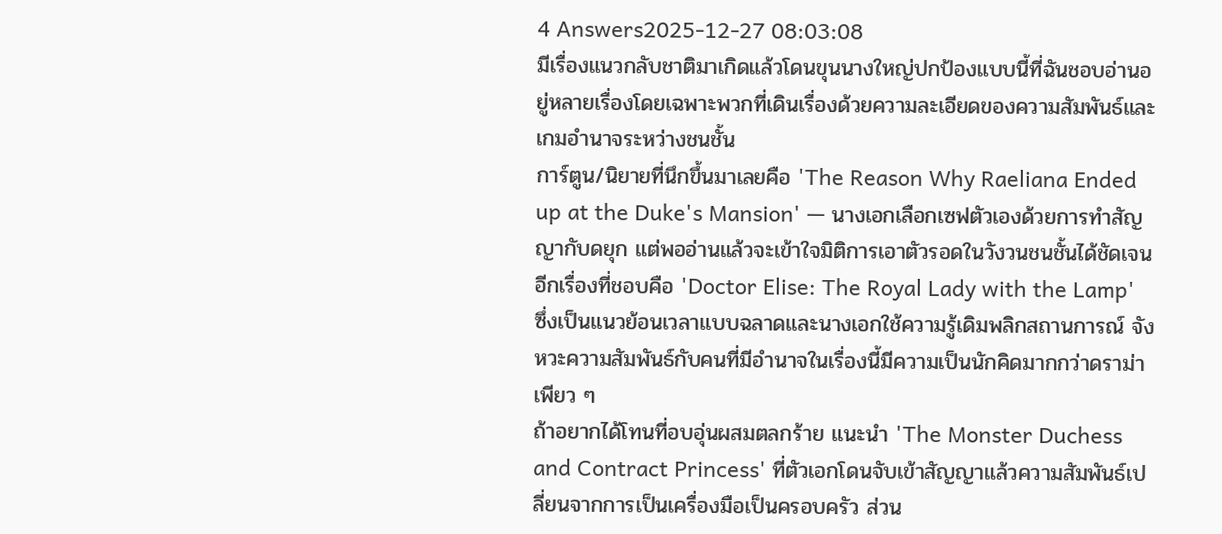4 Answers2025-12-27 08:03:08
มีเรื่องแนวกลับชาติมาเกิดแล้วโดนขุนนางใหญ่ปกป้องแบบนี้ที่ฉันชอบอ่านอยู่หลายเรื่องโดยเฉพาะพวกที่เดินเรื่องด้วยความละเอียดของความสัมพันธ์และเกมอำนาจระหว่างชนชั้น
การ์ตูน/นิยายที่นึกขึ้นมาเลยคือ 'The Reason Why Raeliana Ended up at the Duke's Mansion' — นางเอกเลือกเซฟตัวเองด้วยการทำสัญญากับดยุก แต่พออ่านแล้วจะเข้าใจมิติการเอาตัวรอดในวังวนชนชั้นได้ชัดเจน อีกเรื่องที่ชอบคือ 'Doctor Elise: The Royal Lady with the Lamp' ซึ่งเป็นแนวย้อนเวลาแบบฉลาดและนางเอกใช้ความรู้เดิมพลิกสถานการณ์ จังหวะความสัมพันธ์กับคนที่มีอำนาจในเรื่องนี้มีความเป็นนักคิดมากกว่าดราม่าเพียว ๆ
ถ้าอยากได้โทนที่อบอุ่นผสมตลกร้าย แนะนำ 'The Monster Duchess and Contract Princess' ที่ตัวเอกโดนจับเข้าสัญญาแล้วความสัมพันธ์เปลี่ยนจากการเป็นเครื่องมือเป็นครอบครัว ส่วน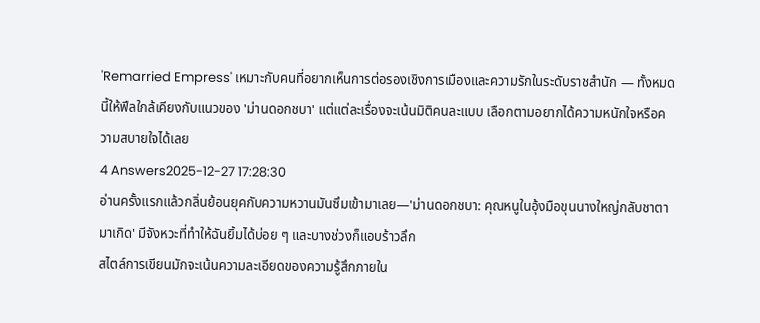'Remarried Empress' เหมาะกับคนที่อยากเห็นการต่อรองเชิงการเมืองและความรักในระดับราชสำนัก — ทั้งหมดนี้ให้ฟีลใกล้เคียงกับแนวของ 'ม่านดอกชบา' แต่แต่ละเรื่องจะเน้นมิติคนละแบบ เลือกตามอยากได้ความหนักใจหรือความสบายใจได้เลย
4 Answers2025-12-27 17:28:30
อ่านครั้งแรกแล้วกลิ่นย้อนยุคกับความหวานมันซึมเข้ามาเลย—'ม่านดอกชบา: คุณหนูในอุ้งมือขุนนางใหญ่กลับชาตามาเกิด' มีจังหวะที่ทำให้ฉันยิ้มได้บ่อย ๆ และบางช่วงก็แอบร้าวลึก
สไตล์การเขียนมักจะเน้นความละเอียดของความรู้สึกภายใน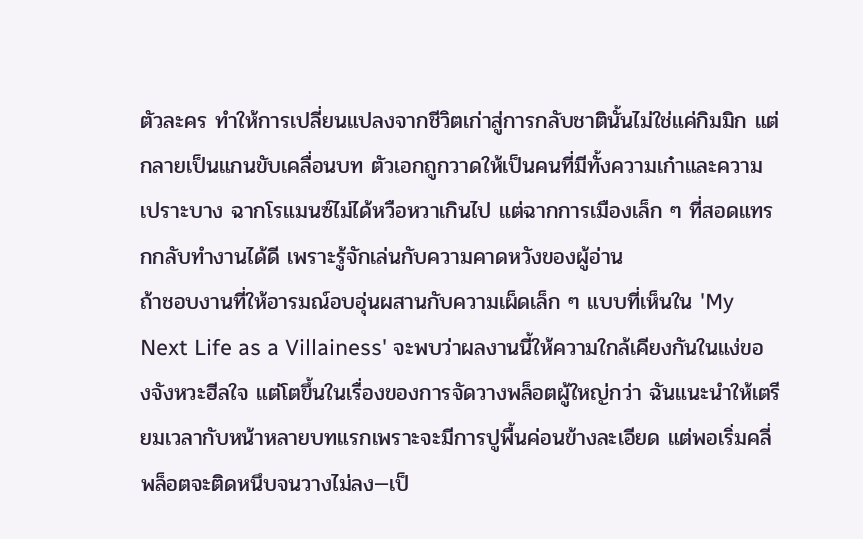ตัวละคร ทำให้การเปลี่ยนแปลงจากชีวิตเก่าสู่การกลับชาตินั้นไม่ใช่แค่กิมมิก แต่กลายเป็นแกนขับเคลื่อนบท ตัวเอกถูกวาดให้เป็นคนที่มีทั้งความเก๋าและความเปราะบาง ฉากโรแมนซ์ไม่ได้หวือหวาเกินไป แต่ฉากการเมืองเล็ก ๆ ที่สอดแทรกกลับทำงานได้ดี เพราะรู้จักเล่นกับความคาดหวังของผู้อ่าน
ถ้าชอบงานที่ให้อารมณ์อบอุ่นผสานกับความเผ็ดเล็ก ๆ แบบที่เห็นใน 'My Next Life as a Villainess' จะพบว่าผลงานนี้ให้ความใกล้เคียงกันในแง่ของจังหวะฮีลใจ แต่โตขึ้นในเรื่องของการจัดวางพล็อตผู้ใหญ่กว่า ฉันแนะนำให้เตรียมเวลากับหน้าหลายบทแรกเพราะจะมีการปูพื้นค่อนข้างละเอียด แต่พอเริ่มคลี่พล็อตจะติดหนึบจนวางไม่ลง—เป็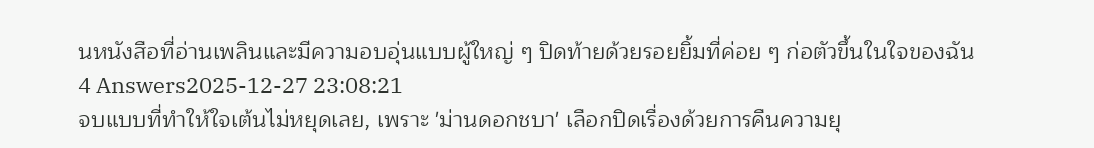นหนังสือที่อ่านเพลินและมีความอบอุ่นแบบผู้ใหญ่ ๆ ปิดท้ายด้วยรอยยิ้มที่ค่อย ๆ ก่อตัวขึ้นในใจของฉัน
4 Answers2025-12-27 23:08:21
จบแบบที่ทำให้ใจเต้นไม่หยุดเลย, เพราะ 'ม่านดอกชบา' เลือกปิดเรื่องด้วยการคืนความยุ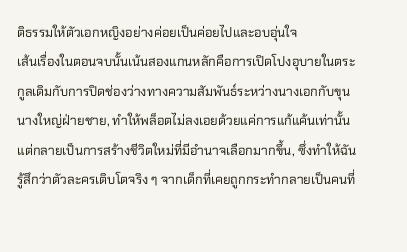ติธรรมให้ตัวเอกหญิงอย่างค่อยเป็นค่อยไปและอบอุ่นใจ
เส้นเรื่องในตอนจบนั้นเน้นสองแกนหลักคือการเปิดโปงอุบายในตระกูลเดิมกับการปิดช่องว่างทางความสัมพันธ์ระหว่างนางเอกกับขุนนางใหญ่ฝ่ายชาย, ทำให้พล็อตไม่ลงเอยด้วยแค่การแก้แค้นเท่านั้นแต่กลายเป็นการสร้างชีวิตใหม่ที่มีอำนาจเลือกมากขึ้น, ซึ่งทำให้ฉันรู้สึกว่าตัวละครเติบโตจริง ๆ จากเด็กที่เคยถูกกระทำกลายเป็นคนที่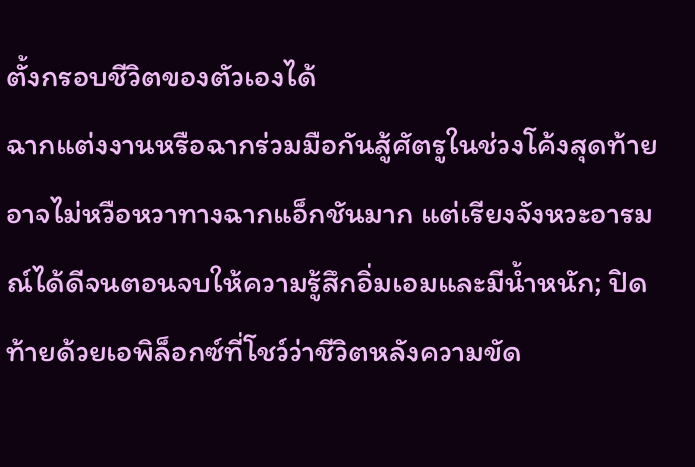ตั้งกรอบชีวิตของตัวเองได้
ฉากแต่งงานหรือฉากร่วมมือกันสู้ศัตรูในช่วงโค้งสุดท้ายอาจไม่หวือหวาทางฉากแอ็กชันมาก แต่เรียงจังหวะอารมณ์ได้ดีจนตอนจบให้ความรู้สึกอิ่มเอมและมีน้ำหนัก; ปิดท้ายด้วยเอพิล็อกซ์ที่โชว์ว่าชีวิตหลังความขัด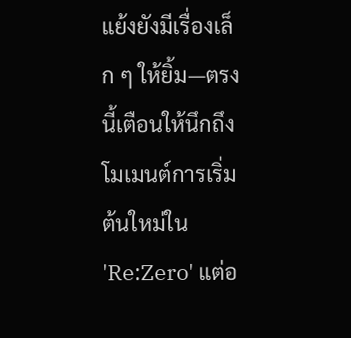แย้งยังมีเรื่องเล็ก ๆ ให้ยิ้ม—ตรงนี้เตือนให้นึกถึงโมเมนต์การเริ่มต้นใหม่ใน 'Re:Zero' แต่อ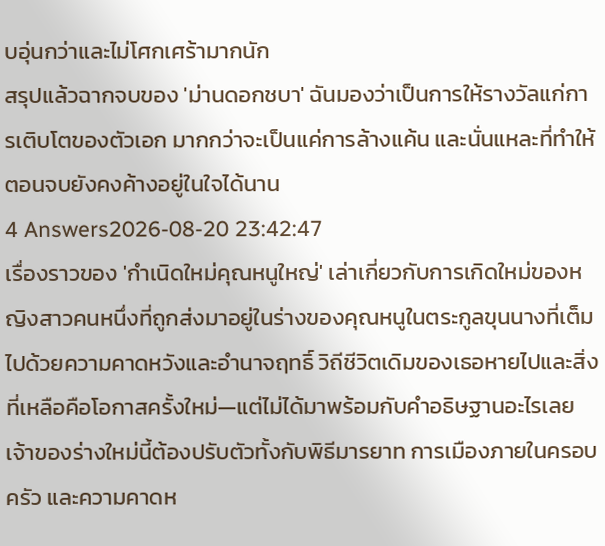บอุ่นกว่าและไม่โศกเศร้ามากนัก
สรุปแล้วฉากจบของ 'ม่านดอกชบา' ฉันมองว่าเป็นการให้รางวัลแก่การเติบโตของตัวเอก มากกว่าจะเป็นแค่การล้างแค้น และนั่นแหละที่ทำให้ตอนจบยังคงค้างอยู่ในใจได้นาน
4 Answers2026-08-20 23:42:47
เรื่องราวของ 'กำเนิดใหม่คุณหนูใหญ่' เล่าเกี่ยวกับการเกิดใหม่ของหญิงสาวคนหนึ่งที่ถูกส่งมาอยู่ในร่างของคุณหนูในตระกูลขุนนางที่เต็มไปด้วยความคาดหวังและอำนาจฤทธิ์ วิถีชีวิตเดิมของเธอหายไปและสิ่งที่เหลือคือโอกาสครั้งใหม่—แต่ไม่ได้มาพร้อมกับคำอธิษฐานอะไรเลย
เจ้าของร่างใหม่นี้ต้องปรับตัวทั้งกับพิธีมารยาท การเมืองภายในครอบครัว และความคาดห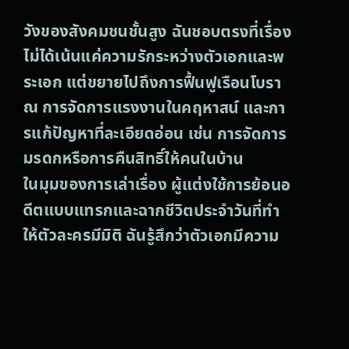วังของสังคมชนชั้นสูง ฉันชอบตรงที่เรื่องไม่ได้เน้นแค่ความรักระหว่างตัวเอกและพระเอก แต่ขยายไปถึงการฟื้นฟูเรือนโบราณ การจัดการแรงงานในคฤหาสน์ และการแก้ปัญหาที่ละเอียดอ่อน เช่น การจัดการมรดกหรือการคืนสิทธิ์ให้คนในบ้าน
ในมุมของการเล่าเรื่อง ผู้แต่งใช้การย้อนอดีตแบบแทรกและฉากชีวิตประจำวันที่ทำให้ตัวละครมีมิติ ฉันรู้สึกว่าตัวเอกมีความ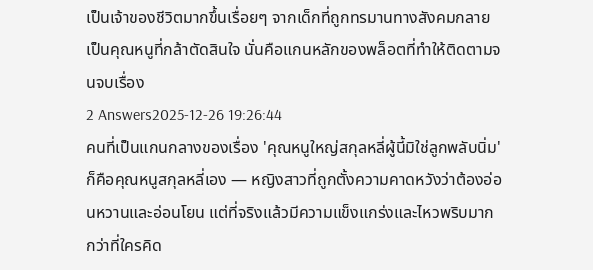เป็นเจ้าของชีวิตมากขึ้นเรื่อยๆ จากเด็กที่ถูกทรมานทางสังคมกลายเป็นคุณหนูที่กล้าตัดสินใจ นั่นคือแกนหลักของพล็อตที่ทำให้ติดตามจนจบเรื่อง
2 Answers2025-12-26 19:26:44
คนที่เป็นแกนกลางของเรื่อง 'คุณหนูใหญ่สกุลหลี่ผู้นี้มิใช่ลูกพลับนิ่ม' ก็คือคุณหนูสกุลหลี่เอง — หญิงสาวที่ถูกตั้งความคาดหวังว่าต้องอ่อนหวานและอ่อนโยน แต่ที่จริงแล้วมีความแข็งแกร่งและไหวพริบมากกว่าที่ใครคิด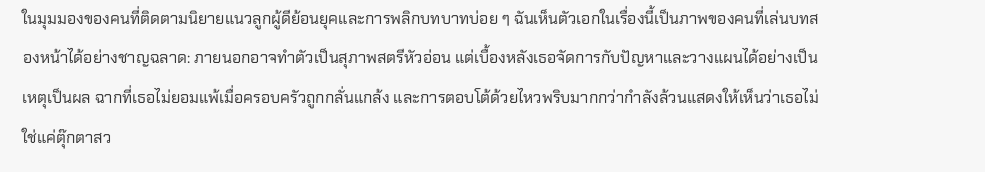ในมุมมองของคนที่ติดตามนิยายแนวลูกผู้ดีย้อนยุคและการพลิกบทบาทบ่อย ๆ ฉันเห็นตัวเอกในเรื่องนี้เป็นภาพของคนที่เล่นบทสองหน้าได้อย่างชาญฉลาด: ภายนอกอาจทำตัวเป็นสุภาพสตรีหัวอ่อน แต่เบื้องหลังเธอจัดการกับปัญหาและวางแผนได้อย่างเป็นเหตุเป็นผล ฉากที่เธอไม่ยอมแพ้เมื่อครอบครัวถูกกลั่นแกล้ง และการตอบโต้ด้วยไหวพริบมากกว่ากำลังล้วนแสดงให้เห็นว่าเธอไม่ใช่แค่ตุ๊กตาสว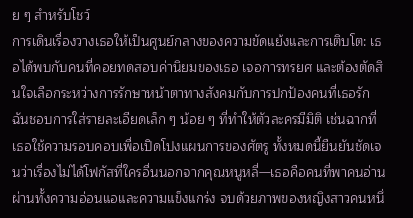ย ๆ สำหรับโชว์
การเดินเรื่องวางเธอให้เป็นศูนย์กลางของความขัดแย้งและการเติบโต: เธอได้พบกับคนที่คอยทดสอบค่านิยมของเธอ เจอการทรยศ และต้องตัดสินใจเลือกระหว่างการรักษาหน้าตาทางสังคมกับการปกป้องคนที่เธอรัก ฉันชอบการใส่รายละเอียดเล็ก ๆ น้อย ๆ ที่ทำให้ตัวละครมีมิติ เช่นฉากที่เธอใช้ความรอบคอบเพื่อเปิดโปงแผนการของศัตรู ทั้งหมดนี้ยืนยันชัดเจนว่าเรื่องไม่ได้โฟกัสที่ใครอื่นนอกจากคุณหนูหลี่—เธอคือคนที่พาคนอ่านผ่านทั้งความอ่อนแอและความแข็งแกร่ง จบด้วยภาพของหญิงสาวคนหนึ่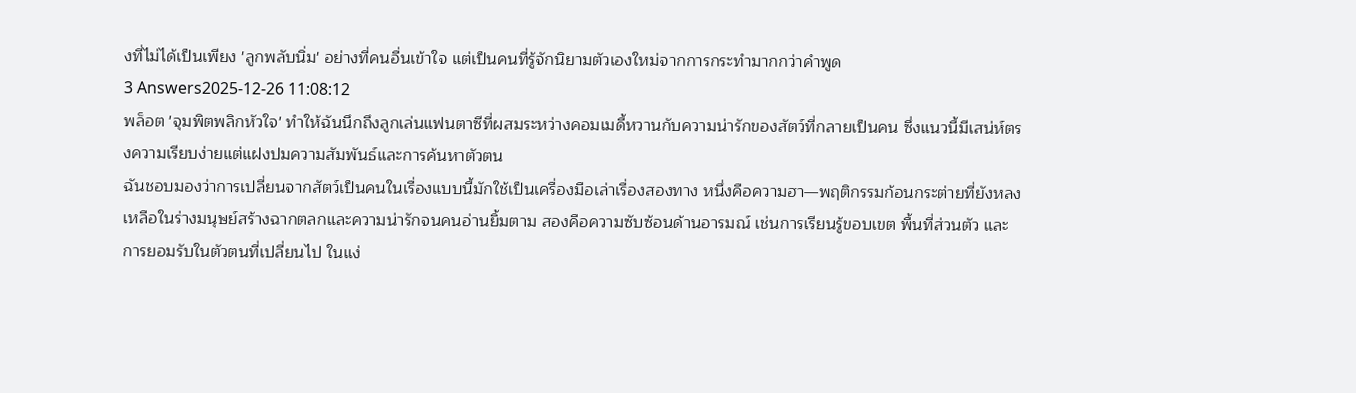งที่ไม่ได้เป็นเพียง 'ลูกพลับนิ่ม' อย่างที่คนอื่นเข้าใจ แต่เป็นคนที่รู้จักนิยามตัวเองใหม่จากการกระทำมากกว่าคำพูด
3 Answers2025-12-26 11:08:12
พล็อต 'จุมพิตพลิกหัวใจ' ทำให้ฉันนึกถึงลูกเล่นแฟนตาซีที่ผสมระหว่างคอมเมดี้หวานกับความน่ารักของสัตว์ที่กลายเป็นคน ซึ่งแนวนี้มีเสน่ห์ตรงความเรียบง่ายแต่แฝงปมความสัมพันธ์และการค้นหาตัวตน
ฉันชอบมองว่าการเปลี่ยนจากสัตว์เป็นคนในเรื่องแบบนี้มักใช้เป็นเครื่องมือเล่าเรื่องสองทาง หนึ่งคือความฮา—พฤติกรรมก้อนกระต่ายที่ยังหลงเหลือในร่างมนุษย์สร้างฉากตลกและความน่ารักจนคนอ่านยิ้มตาม สองคือความซับซ้อนด้านอารมณ์ เช่นการเรียนรู้ขอบเขต พื้นที่ส่วนตัว และการยอมรับในตัวตนที่เปลี่ยนไป ในแง่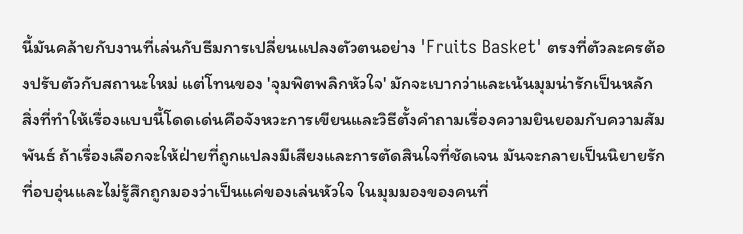นี้มันคล้ายกับงานที่เล่นกับธีมการเปลี่ยนแปลงตัวตนอย่าง 'Fruits Basket' ตรงที่ตัวละครต้องปรับตัวกับสถานะใหม่ แต่โทนของ 'จุมพิตพลิกหัวใจ' มักจะเบากว่าและเน้นมุมน่ารักเป็นหลัก
สิ่งที่ทำให้เรื่องแบบนี้โดดเด่นคือจังหวะการเขียนและวิธีตั้งคำถามเรื่องความยินยอมกับความสัมพันธ์ ถ้าเรื่องเลือกจะให้ฝ่ายที่ถูกแปลงมีเสียงและการตัดสินใจที่ชัดเจน มันจะกลายเป็นนิยายรักที่อบอุ่นและไม่รู้สึกถูกมองว่าเป็นแค่ของเล่นหัวใจ ในมุมมองของคนที่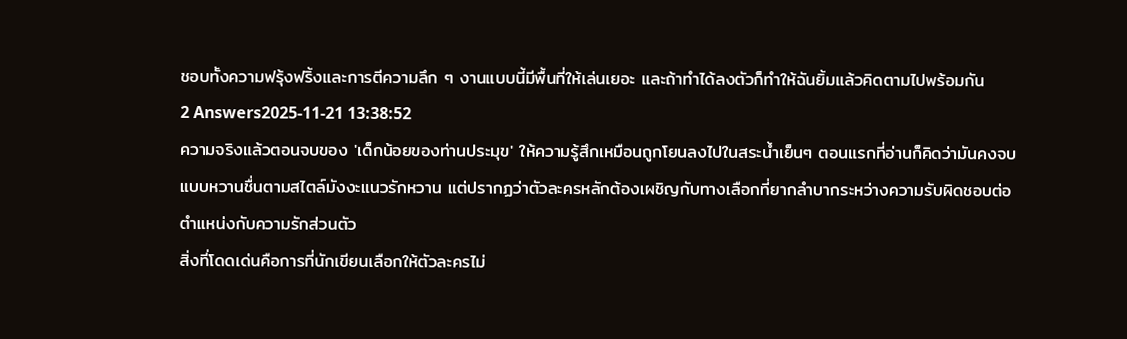ชอบทั้งความฟรุ้งฟริ้งและการตีความลึก ๆ งานแบบนี้มีพื้นที่ให้เล่นเยอะ และถ้าทำได้ลงตัวก็ทำให้ฉันยิ้มแล้วคิดตามไปพร้อมกัน
2 Answers2025-11-21 13:38:52
ความจริงแล้วตอนจบของ 'เด็กน้อยของท่านประมุข' ให้ความรู้สึกเหมือนถูกโยนลงไปในสระน้ำเย็นๆ ตอนแรกที่อ่านก็คิดว่ามันคงจบแบบหวานชื่นตามสไตล์มังงะแนวรักหวาน แต่ปรากฏว่าตัวละครหลักต้องเผชิญกับทางเลือกที่ยากลำบากระหว่างความรับผิดชอบต่อตำแหน่งกับความรักส่วนตัว
สิ่งที่โดดเด่นคือการที่นักเขียนเลือกให้ตัวละครไม่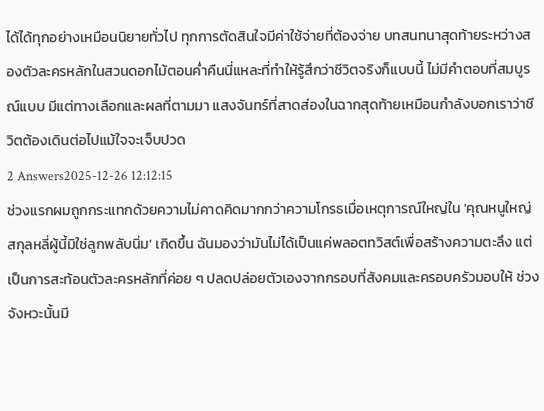ได้ได้ทุกอย่างเหมือนนิยายทั่วไป ทุกการตัดสินใจมีค่าใช้จ่ายที่ต้องจ่าย บทสนทนาสุดท้ายระหว่างสองตัวละครหลักในสวนดอกไม้ตอนค่ำคืนนี่แหละที่ทำให้รู้สึกว่าชีวิตจริงก็แบบนี้ ไม่มีคำตอบที่สมบูรณ์แบบ มีแต่ทางเลือกและผลที่ตามมา แสงจันทร์ที่สาดส่องในฉากสุดท้ายเหมือนกำลังบอกเราว่าชีวิตต้องเดินต่อไปแม้ใจจะเจ็บปวด
2 Answers2025-12-26 12:12:15
ช่วงแรกผมถูกกระแทกด้วยความไม่คาดคิดมากกว่าความโกรธเมื่อเหตุการณ์ใหญ่ใน 'คุณหนูใหญ่สกุลหลี่ผู้นี้มิใช่ลูกพลับนิ่ม' เกิดขึ้น ฉันมองว่ามันไม่ได้เป็นแค่พลอตทวิสต์เพื่อสร้างความตะลึง แต่เป็นการสะท้อนตัวละครหลักที่ค่อย ๆ ปลดปล่อยตัวเองจากกรอบที่สังคมและครอบครัวมอบให้ ช่วงจังหวะนั้นมี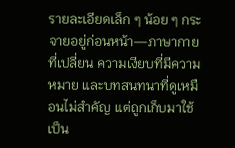รายละเอียดเล็ก ๆ น้อย ๆ กระจายอยู่ก่อนหน้า—ภาษากายที่เปลี่ยน ความเงียบที่มีความหมาย และบทสนทนาที่ดูเหมือนไม่สำคัญ แต่ถูกเก็บมาใช้เป็น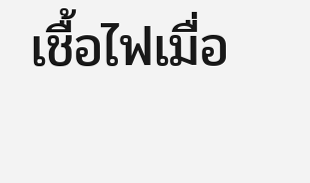เชื้อไฟเมื่อ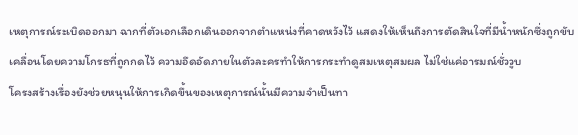เหตุการณ์ระเบิดออกมา ฉากที่ตัวเอกเลือกเดินออกจากตำแหน่งที่คาดหวังไว้ แสดงให้เห็นถึงการตัดสินใจที่มีน้ำหนักซึ่งถูกขับเคลื่อนโดยความโกรธที่ถูกกดไว้ ความอึดอัดภายในตัวละครทำให้การกระทำดูสมเหตุสมผล ไม่ใช่แค่อารมณ์ชั่ววูบ
โครงสร้างเรื่องยังช่วยหนุนให้การเกิดขึ้นของเหตุการณ์นั้นมีความจำเป็นทา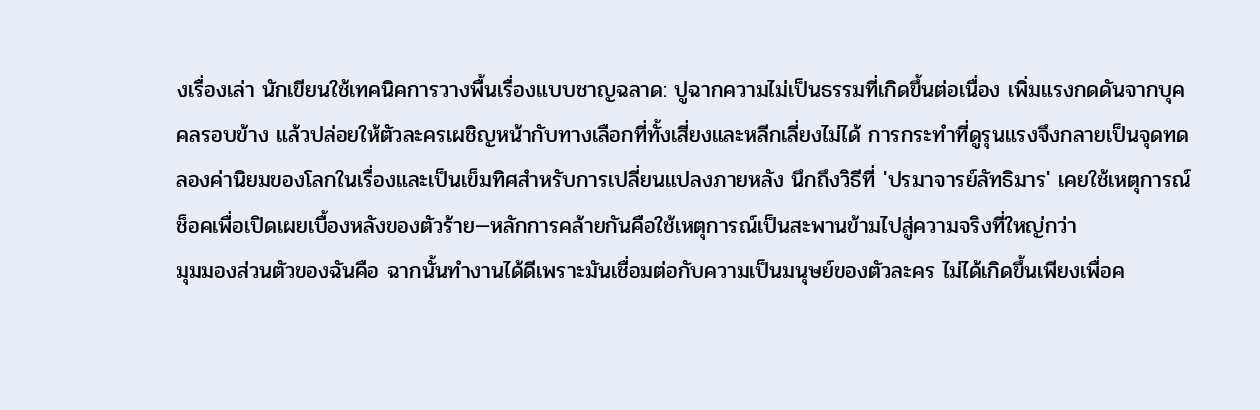งเรื่องเล่า นักเขียนใช้เทคนิคการวางพื้นเรื่องแบบชาญฉลาด: ปูฉากความไม่เป็นธรรมที่เกิดขึ้นต่อเนื่อง เพิ่มแรงกดดันจากบุคคลรอบข้าง แล้วปล่อยให้ตัวละครเผชิญหน้ากับทางเลือกที่ทั้งเสี่ยงและหลีกเลี่ยงไม่ได้ การกระทำที่ดูรุนแรงจึงกลายเป็นจุดทดลองค่านิยมของโลกในเรื่องและเป็นเข็มทิศสำหรับการเปลี่ยนแปลงภายหลัง นึกถึงวิธีที่ 'ปรมาจารย์ลัทธิมาร' เคยใช้เหตุการณ์ช็อคเพื่อเปิดเผยเบื้องหลังของตัวร้าย—หลักการคล้ายกันคือใช้เหตุการณ์เป็นสะพานข้ามไปสู่ความจริงที่ใหญ่กว่า
มุมมองส่วนตัวของฉันคือ ฉากนั้นทำงานได้ดีเพราะมันเชื่อมต่อกับความเป็นมนุษย์ของตัวละคร ไม่ได้เกิดขึ้นเพียงเพื่อค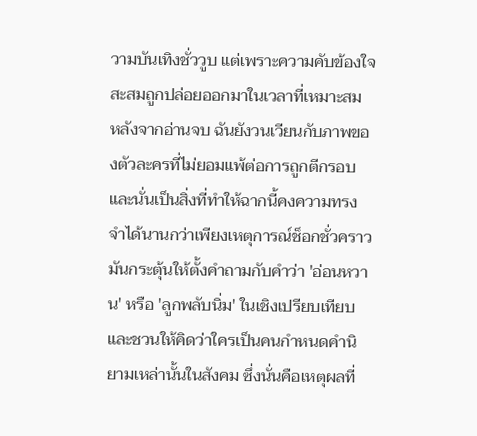วามบันเทิงชั่ววูบ แต่เพราะความคับข้องใจสะสมถูกปล่อยออกมาในเวลาที่เหมาะสม หลังจากอ่านจบ ฉันยังวนเวียนกับภาพของตัวละครที่ไม่ยอมแพ้ต่อการถูกตีกรอบ และนั่นเป็นสิ่งที่ทำให้ฉากนี้คงความทรงจำได้นานกว่าเพียงเหตุการณ์ช็อกชั่วคราว มันกระตุ้นให้ตั้งคำถามกับคำว่า 'อ่อนหวาน' หรือ 'ลูกพลับนิ่ม' ในเชิงเปรียบเทียบ และชวนให้คิดว่าใครเป็นคนกำหนดคำนิยามเหล่านั้นในสังคม ซึ่งนั่นคือเหตุผลที่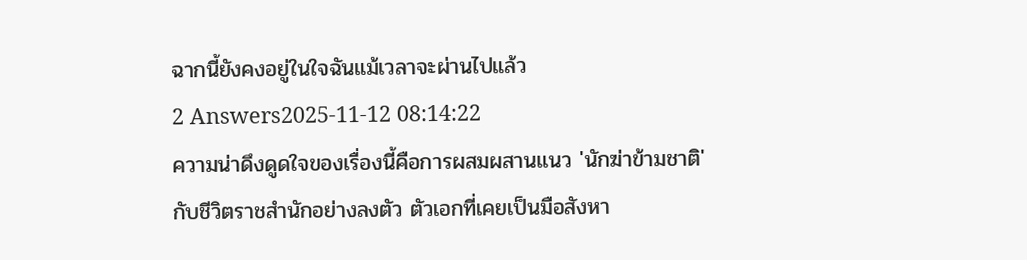ฉากนี้ยังคงอยู่ในใจฉันแม้เวลาจะผ่านไปแล้ว
2 Answers2025-11-12 08:14:22
ความน่าดึงดูดใจของเรื่องนี้คือการผสมผสานแนว 'นักฆ่าข้ามชาติ' กับชีวิตราชสำนักอย่างลงตัว ตัวเอกที่เคยเป็นมือสังหา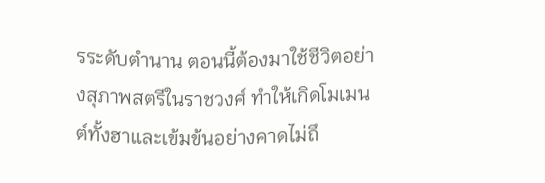รระดับตำนาน ตอนนี้ต้องมาใช้ชีวิตอย่างสุภาพสตรีในราชวงศ์ ทำให้เกิดโมเมนต์ทั้งฮาและเข้มข้นอย่างคาดไม่ถึ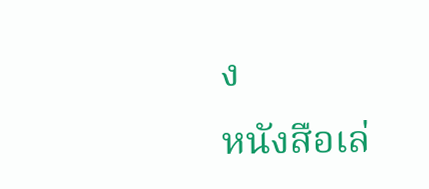ง
หนังสือเล่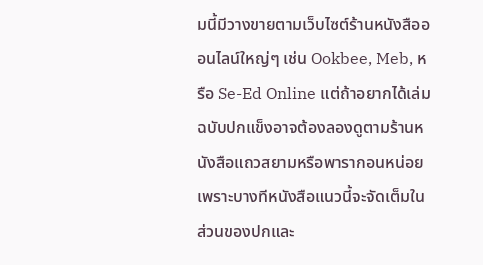มนี้มีวางขายตามเว็บไซต์ร้านหนังสือออนไลน์ใหญ่ๆ เช่น Ookbee, Meb, หรือ Se-Ed Online แต่ถ้าอยากได้เล่มฉบับปกแข็งอาจต้องลองดูตามร้านหนังสือแถวสยามหรือพารากอนหน่อย เพราะบางทีหนังสือแนวนี้จะจัดเต็มในส่วนของปกและ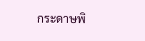กระดาษพิ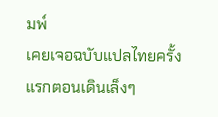มพ์
เคยเจอฉบับแปลไทยครั้งแรกตอนเดินเล็งๆ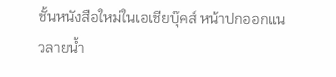ชั้นหนังสือใหม่ในเอเชียบุ๊คส์ หน้าปกออกแนวลายน้ำ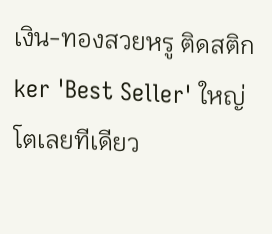เงิน-ทองสวยหรู ติดสติกker 'Best Seller' ใหญ่โตเลยทีเดียว